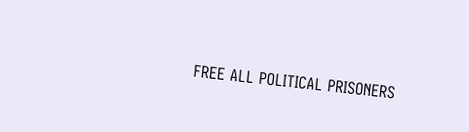FREE ALL POLITICAL PRISONERS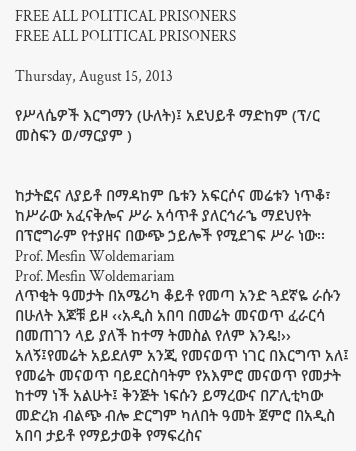FREE ALL POLITICAL PRISONERS
FREE ALL POLITICAL PRISONERS

Thursday, August 15, 2013

የሥላሴዎች እርግማን (ሁለት)፤ አደህይቶ ማድከም (ፕ/ር መስፍን ወ/ማርያም )


ከታትፎና ለያይቶ በማዳከም ቤቱን አፍርሶና መሬቱን ነጥቆ፣ ከሥራው አፈናቅሎና ሥራ አሳጥቶ ያለርኅራኄ ማደህየት በፕሮግራም የተያዘና በውጭ ኃይሎች የሚደገፍ ሥራ ነው፡፡
Prof. Mesfin Woldemariam
Prof. Mesfin Woldemariam
ለጥቂት ዓመታት በአሜሪካ ቆይቶ የመጣ አንድ ጓደኛዬ ራሱን በሁለት እጆቹ ይዞ ‹‹አዲስ አበባ በመሬት መናወጥ ፈራርሳ በመጠገን ላይ ያለች ከተማ ትመስል የለም እንዴ!›› አለኝ፤የመሬት አይደለም አንጂ የመናወጥ ነገር በእርግጥ አለ፤ የመሬት መናወጥ ባይደርስባትም የአእምሮ መናወጥ የመታት ከተማ ነች አልሁት፤ ቅንጅት ነፍሱን ይማረውና በፖሊቲካው መድረክ ብልጭ ብሎ ድርግም ካለበት ዓመት ጀምሮ በአዲስ አበባ ታይቶ የማይታወቅ የማፍረስና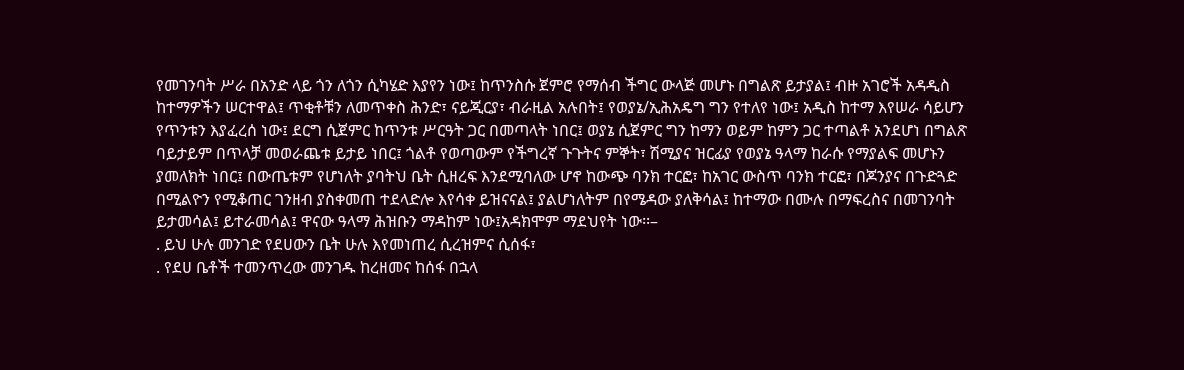የመገንባት ሥራ በአንድ ላይ ጎን ለጎን ሲካሄድ እያየን ነው፤ ከጥንስሱ ጀምሮ የማሰብ ችግር ውላጅ መሆኑ በግልጽ ይታያል፤ ብዙ አገሮች አዳዲስ ከተማዎችን ሠርተዋል፤ ጥቂቶቹን ለመጥቀስ ሕንድ፣ ናይጂርያ፣ ብራዚል አሉበት፤ የወያኔ/ኢሕአዴግ ግን የተለየ ነው፤ አዲስ ከተማ እየሠራ ሳይሆን የጥንቱን እያፈረሰ ነው፤ ደርግ ሲጀምር ከጥንቱ ሥርዓት ጋር በመጣላት ነበር፤ ወያኔ ሲጀምር ግን ከማን ወይም ከምን ጋር ተጣልቶ አንደሆነ በግልጽ ባይታይም በጥላቻ መወራጨቱ ይታይ ነበር፤ ጎልቶ የወጣውም የችግረኛ ጉጉትና ምኞት፣ ሽሚያና ዝርፊያ የወያኔ ዓላማ ከራሱ የማያልፍ መሆኑን ያመለክት ነበር፤ በውጤቱም የሆነለት ያባትህ ቤት ሲዘረፍ እንደሚባለው ሆኖ ከውጭ ባንክ ተርፎ፣ ከአገር ውስጥ ባንክ ተርፎ፣ በጆንያና በጉድጓድ በሚልዮን የሚቆጠር ገንዘብ ያስቀመጠ ተደላድሎ እየሳቀ ይዝናናል፤ ያልሆነለትም በየሜዳው ያለቅሳል፤ ከተማው በሙሉ በማፍረስና በመገንባት ይታመሳል፤ ይተራመሳል፤ ዋናው ዓላማ ሕዝቡን ማዳከም ነው፤አዳክሞም ማደህየት ነው፡፡–
. ይህ ሁሉ መንገድ የደሀውን ቤት ሁሉ እየመነጠረ ሲረዝምና ሲሰፋ፣
. የደሀ ቤቶች ተመንጥረው መንገዱ ከረዘመና ከሰፋ በኋላ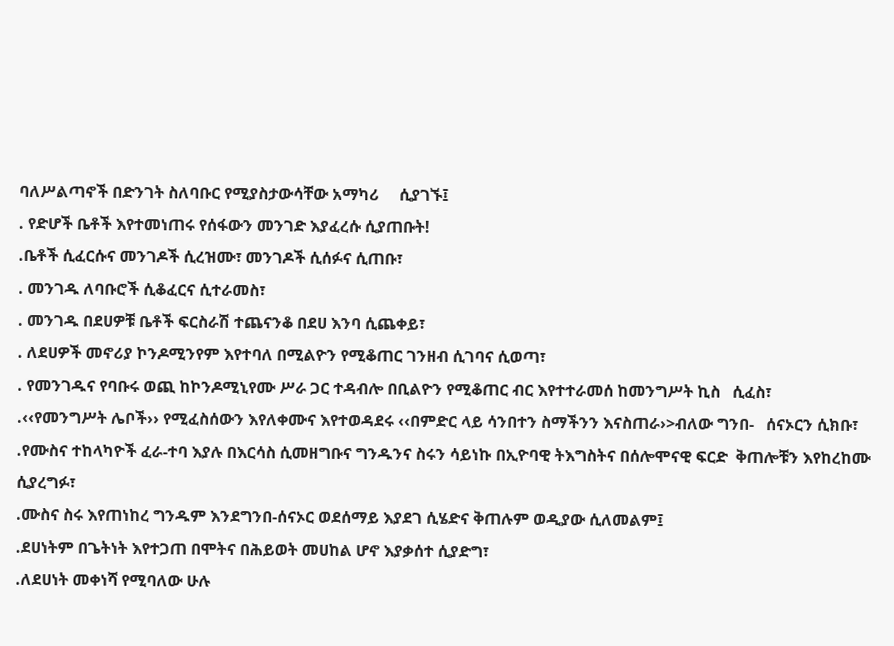ባለሥልጣኖች በድንገት ስለባቡር የሚያስታውሳቸው አማካሪ     ሲያገኙ፤
. የድሆች ቤቶች እየተመነጠሩ የሰፋውን መንገድ እያፈረሱ ሲያጠቡት!
.ቤቶች ሲፈርሱና መንገዶች ሲረዝሙ፣ መንገዶች ሲሰፉና ሲጠቡ፣
. መንገዱ ለባቡሮች ሲቆፈርና ሲተራመስ፣
. መንገዱ በደሀዎቹ ቤቶች ፍርስራሽ ተጨናንቆ በደሀ እንባ ሲጨቀይ፣
. ለደሀዎች መኖሪያ ኮንዶሚንየም እየተባለ በሚልዮን የሚቆጠር ገንዘብ ሲገባና ሲወጣ፣
. የመንገዱና የባቡሩ ወጪ ከኮንዶሚኒየሙ ሥራ ጋር ተዳብሎ በቢልዮን የሚቆጠር ብር እየተተራመሰ ከመንግሥት ኪስ   ሲፈስ፣
.‹‹የመንግሥት ሌቦች›› የሚፈስሰውን እየለቀሙና እየተወዳደሩ ‹‹በምድር ላይ ሳንበተን ስማችንን እናስጠራ›>ብለው ግንበ-   ሰናኦርን ሲክቡ፣
.የሙስና ተከላካዮች ፈራ-ተባ እያሉ በእርሳስ ሲመዘግቡና ግንዱንና ስሩን ሳይነኩ በኢዮባዊ ትእግስትና በሰሎሞናዊ ፍርድ  ቅጠሎቹን እየከረከሙ ሲያረግፉ፣
.ሙስና ስሩ እየጠነከረ ግንዱም እንደግንበ-ሰናኦር ወደሰማይ እያደገ ሲሄድና ቅጠሉም ወዲያው ሲለመልም፤
.ደሀነትም በጌትነት እየተጋጠ በሞትና በሕይወት መሀከል ሆኖ እያቃሰተ ሲያድግ፣
.ለደሀነት መቀነሻ የሚባለው ሁሉ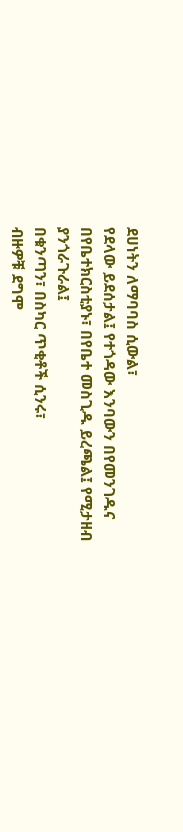ደሀነትን ለማባባስ ሲውል፣
የደላው ይደሰታል፤ የተጎዳው እንባውን በየመንገዱና በየቤተክርስቲያኑ፣ በየቤተ መስጊዱ ይረጫል፤ የሚታዘብ ያንጎራጉራል፤
በቁንጣን፣ በስካር ጥቂቶች ሲንሩ፣
ብዙዎቹ ደግሞ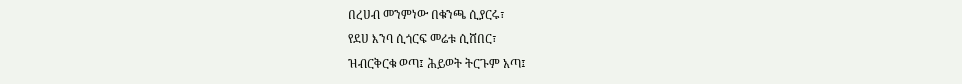በረሀብ መንምነው በቁንጫ ሲያርሩ፣
የደሀ እንባ ሲጎርፍ መሬቱ ሲሸበር፣
ዝብርቅርቁ ወጣ፤ ሕይወት ትርጉም አጣ፤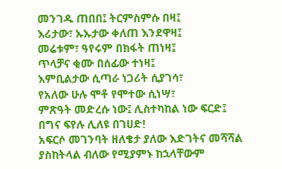መንገዱ ጠበበ፤ ትርምስምሱ በዛ፤
እሪታው፣ ኡኡታው ቀለጠ እንደዋዛ፤
መሬቱም፣ ዓየሩም በክፋት ጠነዛ፤
ጥላቻና ቂሙ በሰፊው ተነዛ፤
እምቢልታው ሲጣራ ነጋሪት ሲያገሳ፣
የአለው ሁሉ ሞቶ የሞተው ሲነሣ፣
ምጽዓት መድረሱ ነው፤ ሊስተካከል ነው ፍርድ፤
በግና ፍየሉ ሊለዩ በገሀድ!
አፍርሶ መገንባት ዘለቄታ ያለው እድገትና መሻሻል ያስከትላል ብለው የሚያምኑ ከኋላቸውም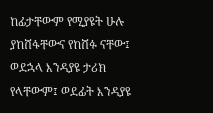ከፊታቸውም የሚያዩት ሁሉ ያከሸፋቸውና የከሸፉ ናቸው፤ ወደኋላ እንዳያዩ ታሪክ የላቸውም፤ ወደፊት እንዳያዩ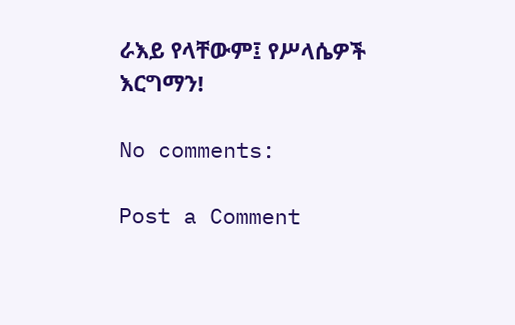ራእይ የላቸውም፤ የሥላሴዎች እርግማን!

No comments:

Post a Comment